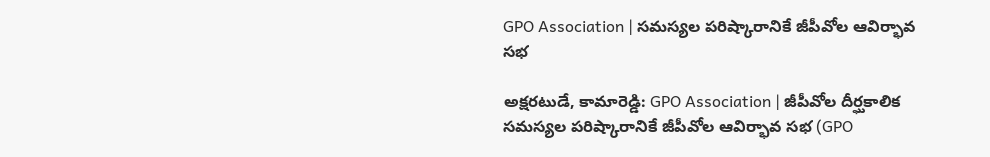GPO Association | సమస్యల పరిష్కారానికే జీపీవోల ఆవిర్భావ సభ

అక్షరటుడే, కామారెడ్డి: GPO Association | జీపీవోల దీర్ఘకాలిక సమస్యల పరిష్కారానికే జీపీవోల ఆవిర్భావ సభ (GPO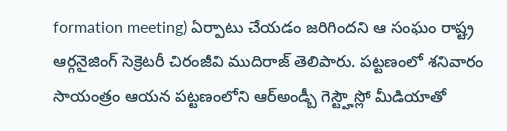formation meeting) ఏర్పాటు చేయడం జరిగిందని ఆ సంఘం రాష్ట్ర ఆర్గనైజింగ్ సెక్రెటరీ చిరంజీవి ముదిరాజ్ తెలిపారు. పట్టణంలో శనివారం సాయంత్రం ఆయన పట్టణంలోని ఆర్అండ్బీ గెస్ట్హౌస్లో మీడియాతో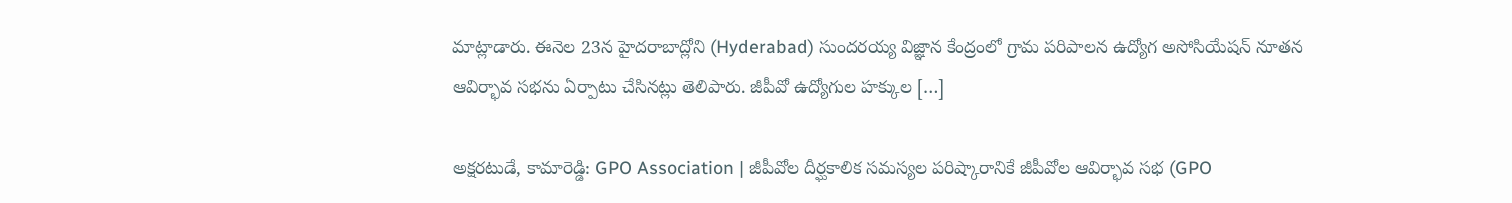మాట్లాడారు. ఈనెల 23న హైదరాబాద్లోని (Hyderabad) సుందరయ్య విజ్ఞాన కేంద్రంలో గ్రామ పరిపాలన ఉద్యోగ అసోసియేషన్ నూతన ఆవిర్భావ సభను ఏర్పాటు చేసినట్లు తెలిపారు. జీపీవో ఉద్యోగుల హక్కుల […]

అక్షరటుడే, కామారెడ్డి: GPO Association | జీపీవోల దీర్ఘకాలిక సమస్యల పరిష్కారానికే జీపీవోల ఆవిర్భావ సభ (GPO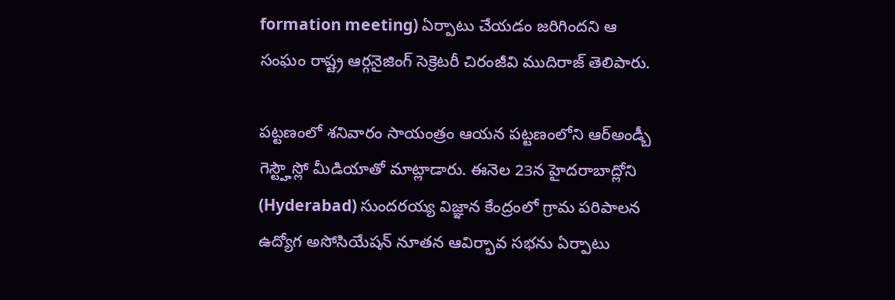formation meeting) ఏర్పాటు చేయడం జరిగిందని ఆ సంఘం రాష్ట్ర ఆర్గనైజింగ్ సెక్రెటరీ చిరంజీవి ముదిరాజ్ తెలిపారు.

పట్టణంలో శనివారం సాయంత్రం ఆయన పట్టణంలోని ఆర్అండ్బీ గెస్ట్హౌస్లో మీడియాతో మాట్లాడారు. ఈనెల 23న హైదరాబాద్లోని (Hyderabad) సుందరయ్య విజ్ఞాన కేంద్రంలో గ్రామ పరిపాలన ఉద్యోగ అసోసియేషన్ నూతన ఆవిర్భావ సభను ఏర్పాటు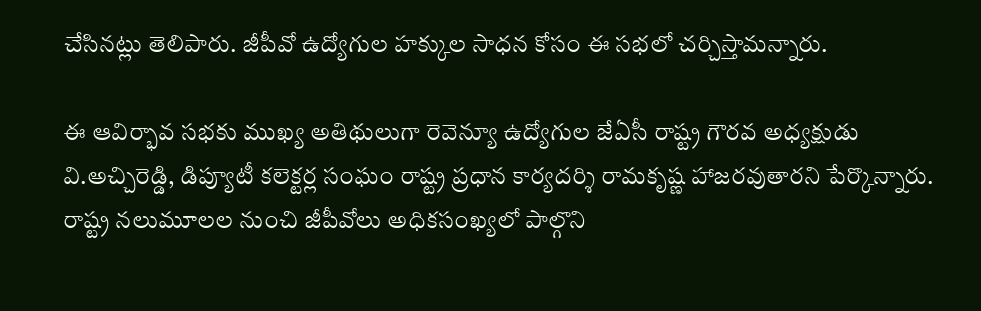చేసినట్లు తెలిపారు. జీపీవో ఉద్యోగుల హక్కుల సాధన కోసం ఈ సభలో చర్చిస్తామన్నారు.

ఈ ఆవిర్భావ సభకు ముఖ్య అతిథులుగా రెవెన్యూ ఉద్యోగుల జేఏసీ రాష్ట్ర గౌరవ అధ్యక్షుడు వి.అచ్చిరెడ్డి, డిప్యూటీ కలెక్టర్ల సంఘం రాష్ట్ర ప్రధాన కార్యదర్శి రామకృష్ణ హాజరవుతారని పేర్కొన్నారు. రాష్ట్ర నలుమూలల నుంచి జీపీవోలు అధికసంఖ్యలో పాల్గొని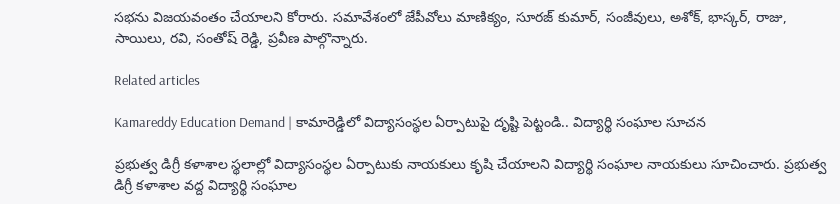సభను విజయవంతం చేయాలని కోరారు. సమావేశంలో జేపీవోలు మాణిక్యం, సూరజ్ కుమార్, సంజీవులు, అశోక్, భాస్కర్, రాజు, సాయిలు, రవి, సంతోష్ రెడ్డి, ప్రవీణ పాల్గొన్నారు.

Related articles

Kamareddy Education Demand | కామారెడ్డిలో విద్యాసంస్థల ఏర్పాటుపై దృష్టి పెట్టండి.. విద్యార్థి సంఘాల సూచన

ప్రభుత్వ డిగ్రీ కళాశాల స్థలాల్లో విద్యాసంస్థల ఏర్పాటుకు నాయకులు కృషి చేయాలని విద్యార్థి సంఘాల నాయకులు సూచించారు. ప్రభుత్వ డిగ్రీ కళాశాల వద్ద విద్యార్థి సంఘాల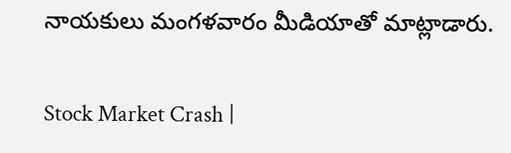నాయకులు మంగళవారం మీడియాతో మాట్లాడారు.

Stock Market Crash |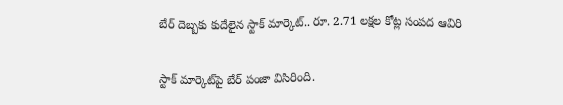బేర్ దెబ్బకు కుదేలైన స్టాక్ మార్కెట్.. రూ. 2.71 లక్షల కోట్ల సంపద ఆవిరి

స్టాక్ మార్కెట్‌పై బేర్ పంజా విసిరింది.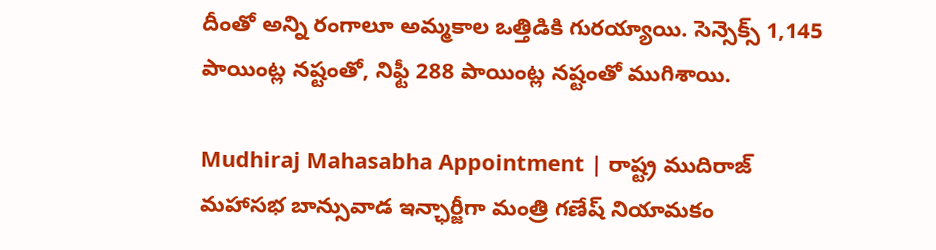దీంతో అన్ని రంగాలూ అమ్మకాల ఒత్తిడికి గురయ్యాయి. సెన్సెక్స్ 1,145 పాయింట్ల నష్టంతో, నిఫ్టీ 288 పాయింట్ల నష్టంతో ముగిశాయి.

Mudhiraj Mahasabha Appointment | రాష్ట్ర ముదిరాజ్ మహాసభ బాన్సువాడ ఇన్ఛార్జీగా మంత్రి గణేష్ నియామకం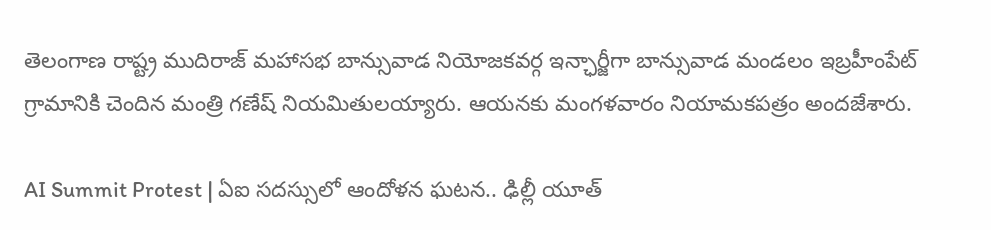తెలంగాణ రాష్ట్ర ముదిరాజ్ మహాసభ బాన్సువాడ నియోజకవర్గ ఇన్ఛార్జీగా బాన్సువాడ మండలం ఇబ్రహీంపేట్ గ్రామానికి చెందిన మంత్రి గణేష్ నియమితులయ్యారు. ఆయనకు మంగళవారం నియామకపత్రం అందజేశారు.

AI Summit Protest | ఏఐ సదస్సులో ఆందోళన ఘటన.. ఢిల్లీ యూత్‌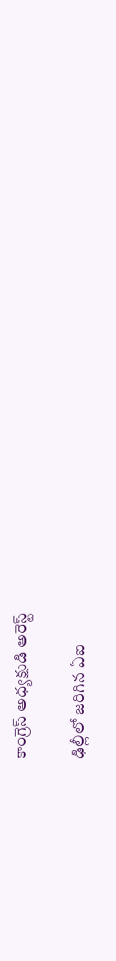కాంగ్రెస్‌ అధ్యక్షుడి అరెస్ట్‌

ఢిల్లీలో జరిగిన ఏఐ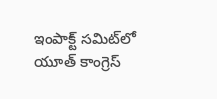ఇంపాక్ట్‌ సమిట్‌లో యూత్‌ కాంగ్రెస్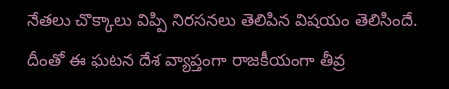నేతలు చొక్కాలు విప్పి నిరసనలు తెలిపిన విషయం తెలిసిందే. దీంతో ఈ ఘటన దేశ వ్యాప్తంగా రాజకీయంగా తీవ్ర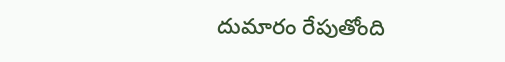దుమారం రేపుతోంది